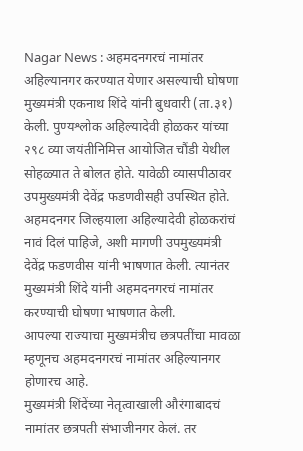Nagar News : अहमदनगरचं नामांतर अहिल्यानगर करण्यात येणार असल्याची घोषणा मुख्यमंत्री एकनाथ शिंदे यांनी बुधवारी (ता.३१) केली. पुण्यश्लोक अहिल्यादेवी होळकर यांच्या २९८ व्या जयंतीनिमित्त आयोजित चौंडी येथील सोहळ्यात ते बोलत होते. यावेळी व्यासपीठावर उपमुख्यमंत्री देवेंद्र फडणवीसही उपस्थित होते.
अहमदनगर जिल्हयाला अहिल्यादेवी होळकरांचं नावं दिलं पाहिजे, अशी मागणी उपमुख्यमंत्री देवेंद्र फडणवीस यांनी भाषणात केली. त्यानंतर मुख्यमंत्री शिंदे यांनी अहमदनगरचं नामांतर करण्याची घोषणा भाषणात केली.
आपल्या राज्याचा मुख्यमंत्रीच छत्रपतींचा मावळा म्हणूनच अहमदनगरचं नामांतर अहिल्यानगर होणारच आहे.
मुख्यमंत्री शिंदेंच्या नेतृत्वाखाली औरंगाबादचं नामांतर छत्रपती संभाजीनगर केलं. तर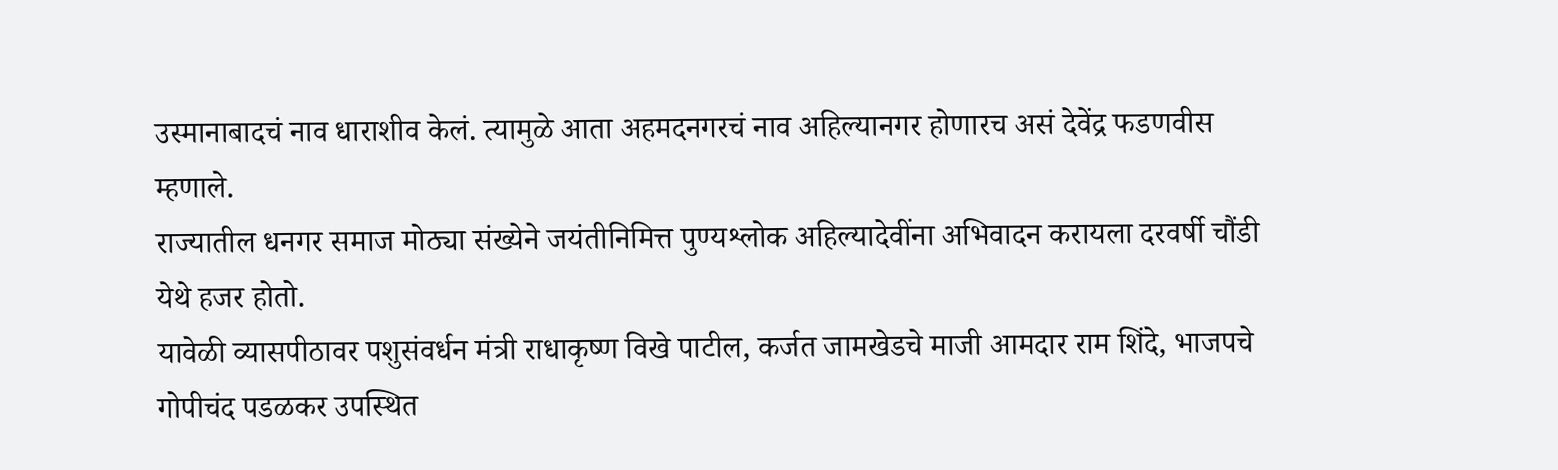उस्मानाबादचं नाव धाराशीव केलं. त्यामुळे आता अहमदनगरचं नाव अहिल्यानगर होणारच असं देवेंद्र फडणवीस म्हणाले.
राज्यातील धनगर समाज मोठ्या संख्येने जयंतीनिमित्त पुण्यश्लोक अहिल्यादेवींना अभिवादन करायला दरवर्षी चौंडी येथे हजर होतो.
यावेळी व्यासपीठावर पशुसंवर्धन मंत्री राधाकृष्ण विखे पाटील, कर्जत जामखेडचे माजी आमदार राम शिंदे, भाजपचे गोपीचंद पडळकर उपस्थित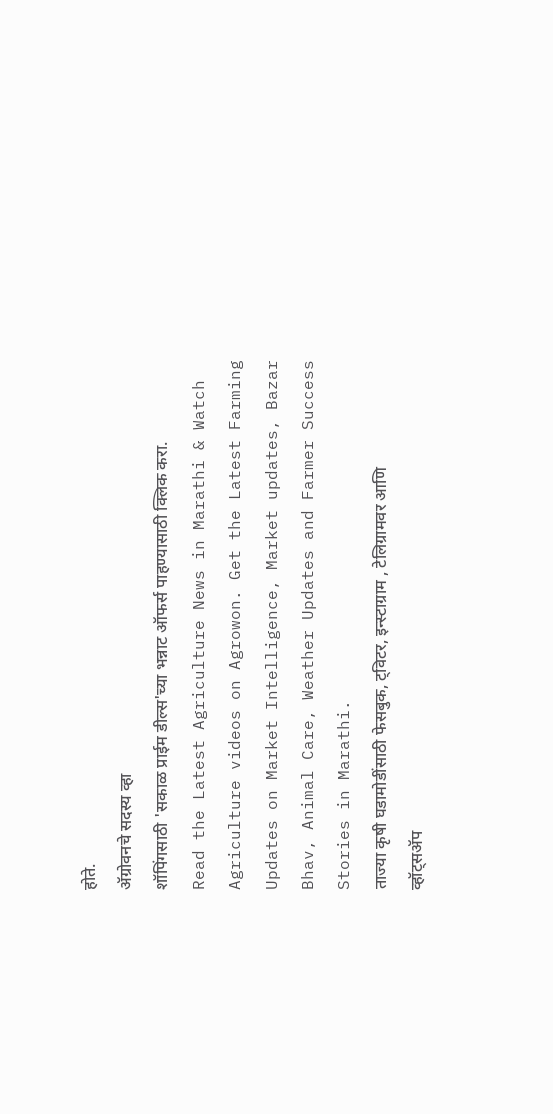होते.
ॲग्रोवनचे सदस्य व्हा
शॉपिंगसाठी 'सकाळ प्राईम डील्स'च्या भन्नाट ऑफर्स पाहण्यासाठी क्लिक करा.
Read the Latest Agriculture News in Marathi & Watch Agriculture videos on Agrowon. Get the Latest Farming Updates on Market Intelligence, Market updates, Bazar Bhav, Animal Care, Weather Updates and Farmer Success Stories in Marathi.
ताज्या कृषी घडामोडींसाठी फेसबुक, ट्विटर, इन्स्टाग्राम , टेलिग्रामवर आणि व्हॉट्सॲप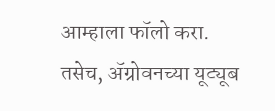आम्हाला फॉलो करा. तसेच, ॲग्रोवनच्या यूट्यूब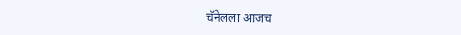चॅनेलला आजच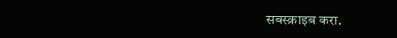सबस्क्राइब करा.